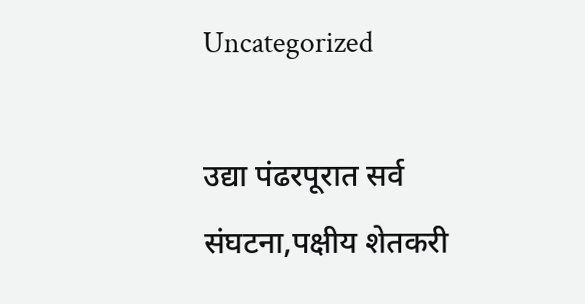Uncategorized

उद्या पंढरपूरात सर्व संघटना,पक्षीय शेतकरी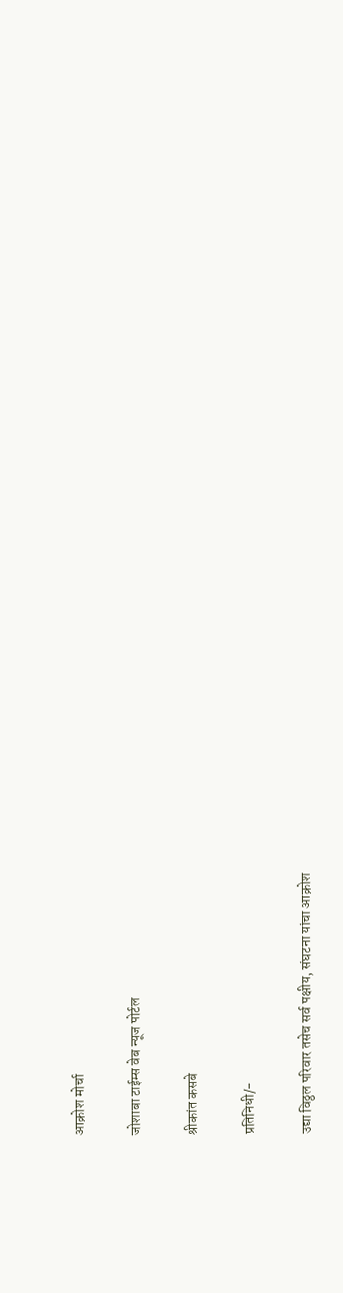आक्रोश मोर्चा

जोशाबा टाईम्स वेब न्यूज पोर्टल

श्रीकांत कसबे

प्रतिनिधी/-

उद्या विठ्ठल परिवार तसेच सर्व पक्षीय, संघटना यांचा आक्रोश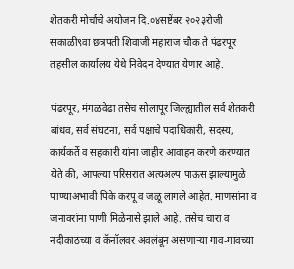शेतकरी मोर्चाचे अयोजन दि.०४सष्टेंबर २०२३रोजी सकाळी९वा छत्रपती शिवाजी महाराज चौक ते पंढरपूर तहसील कार्यालय येथे निवेदन देण्यात येणार आहे.

पंढरपूर, मंगळवेढा तसेच सोलापूर जिल्ह्यातील सर्व शेतकरी बांधव, सर्व संघटना, सर्व पक्षाचे पदाधिकारी, सदस्य, कार्यकर्ते व सहकारी यांना जाहीर आवाहन करणे करण्यात येते की, आपल्या परिसरात अत्यअल्प पाऊस झाल्यामुळे पाण्याअभावी पिके करपू व जळू लागले आहेत. माणसांना व जनावरांना पाणी मिळेनासे झाले आहे. तसेच चारा व नदीकाठच्या व कॅनॉलवर अवलंबून असणाऱ्या गाव-गावच्या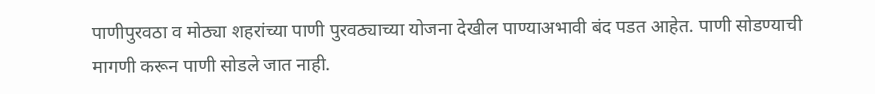पाणीपुरवठा व मोठ्या शहरांच्या पाणी पुरवठ्याच्या योजना देखील पाण्याअभावी बंद पडत आहेत. पाणी सोडण्याची मागणी करून पाणी सोडले जात नाही.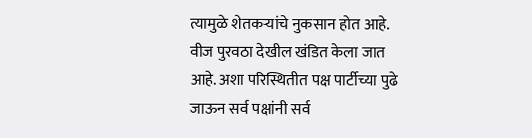त्यामुळे शेतकऱ्यांचे नुकसान होत आहे. वीज पुरवठा देखील खंडित केला जात आहे. अशा परिस्थितीत पक्ष पार्टीच्या पुढे जाऊन सर्व पक्षांनी सर्व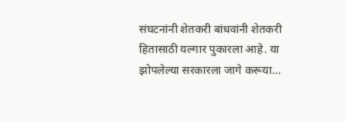संघटनांनी शेतकरी बांधवांनी शेतकरी हितासाठी यल्गार पुकारला आहे. या झोपलेल्या सरकारला जागे करूया…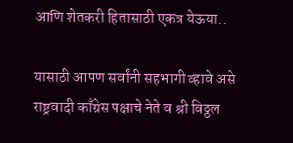आणि शेतकरी हितासाठी एकत्र येऊया..

यासाठी आपण सर्वांनी सहभागी व्हावे असे राष्ट्रवादी काँग्रेस पक्षाचे नेते व श्री विठ्ठल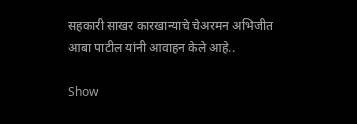सहकारी साखर कारखान्याचे चेअरमन अभिजीत आबा पाटील यांनी आवाहन केले आहे..

Show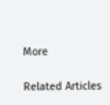More

Related Articles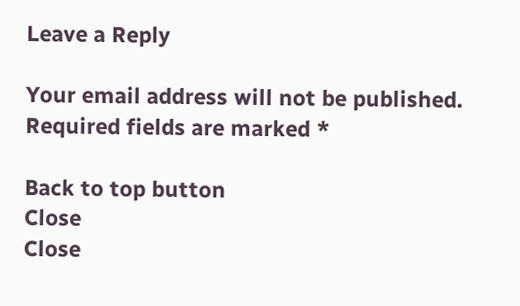Leave a Reply

Your email address will not be published. Required fields are marked *

Back to top button
Close
Close